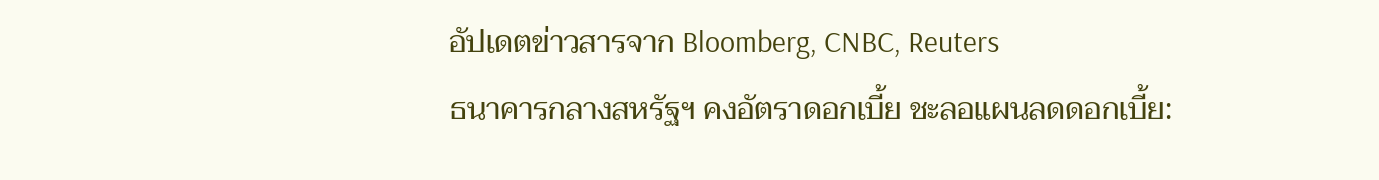อัปเดตข่าวสารจาก Bloomberg, CNBC, Reuters
ธนาคารกลางสหรัฐฯ คงอัตราดอกเบี้ย ชะลอแผนลดดอกเบี้ย: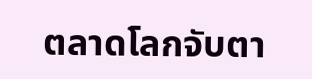ตลาดโลกจับตา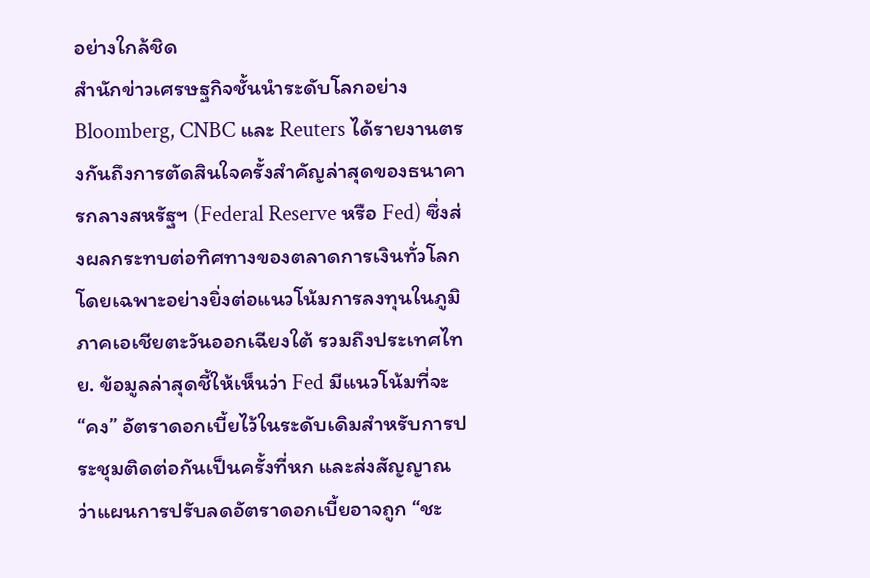อย่างใกล้ชิด
สำนักข่าวเศรษฐกิจชั้นนำระดับโลกอย่าง Bloomberg, CNBC และ Reuters ได้รายงานตรงกันถึงการตัดสินใจครั้งสำคัญล่าสุดของธนาคารกลางสหรัฐฯ (Federal Reserve หรือ Fed) ซึ่งส่งผลกระทบต่อทิศทางของตลาดการเงินทั่วโลก โดยเฉพาะอย่างยิ่งต่อแนวโน้มการลงทุนในภูมิภาคเอเชียตะวันออกเฉียงใต้ รวมถึงประเทศไทย. ข้อมูลล่าสุดชี้ให้เห็นว่า Fed มีแนวโน้มที่จะ “คง” อัตราดอกเบี้ยไว้ในระดับเดิมสำหรับการประชุมติดต่อกันเป็นครั้งที่หก และส่งสัญญาณว่าแผนการปรับลดอัตราดอกเบี้ยอาจถูก “ชะ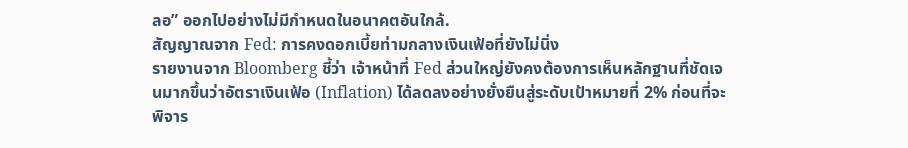ลอ” ออกไปอย่างไม่มีกำหนดในอนาคตอันใกล้.
สัญญาณจาก Fed: การคงดอกเบี้ยท่ามกลางเงินเฟ้อที่ยังไม่นิ่ง
รายงานจาก Bloomberg ชี้ว่า เจ้าหน้าที่ Fed ส่วนใหญ่ยังคงต้องการเห็นหลักฐานที่ชัดเจนมากขึ้นว่าอัตราเงินเฟ้อ (Inflation) ได้ลดลงอย่างยั่งยืนสู่ระดับเป้าหมายที่ 2% ก่อนที่จะพิจาร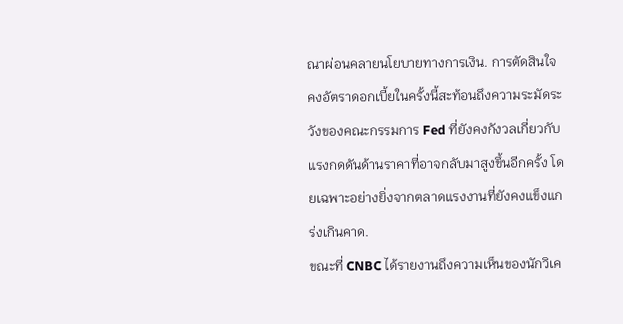ณาผ่อนคลายนโยบายทางการเงิน. การตัดสินใจคงอัตราดอกเบี้ยในครั้งนี้สะท้อนถึงความระมัดระวังของคณะกรรมการ Fed ที่ยังคงกังวลเกี่ยวกับแรงกดดันด้านราคาที่อาจกลับมาสูงขึ้นอีกครั้ง โดยเฉพาะอย่างยิ่งจากตลาดแรงงานที่ยังคงแข็งแกร่งเกินคาด.
ขณะที่ CNBC ได้รายงานถึงความเห็นของนักวิเค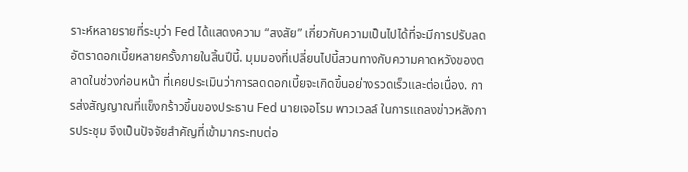ราะห์หลายรายที่ระบุว่า Fed ได้แสดงความ “สงสัย” เกี่ยวกับความเป็นไปได้ที่จะมีการปรับลดอัตราดอกเบี้ยหลายครั้งภายในสิ้นปีนี้. มุมมองที่เปลี่ยนไปนี้สวนทางกับความคาดหวังของตลาดในช่วงก่อนหน้า ที่เคยประเมินว่าการลดดอกเบี้ยจะเกิดขึ้นอย่างรวดเร็วและต่อเนื่อง. การส่งสัญญาณที่แข็งกร้าวขึ้นของประธาน Fed นายเจอโรม พาวเวลล์ ในการแถลงข่าวหลังการประชุม จึงเป็นปัจจัยสำคัญที่เข้ามากระทบต่อ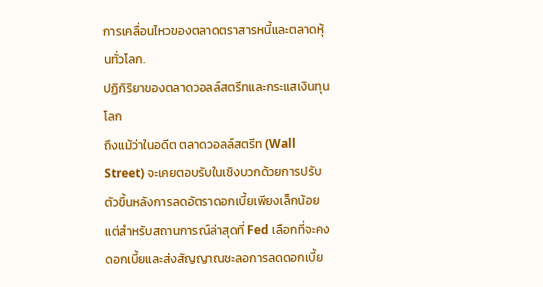การเคลื่อนไหวของตลาดตราสารหนี้และตลาดหุ้นทั่วโลก.
ปฏิกิริยาของตลาดวอลล์สตรีทและกระแสเงินทุนโลก
ถึงแม้ว่าในอดีต ตลาดวอลล์สตรีท (Wall Street) จะเคยตอบรับในเชิงบวกด้วยการปรับตัวขึ้นหลังการลดอัตราดอกเบี้ยเพียงเล็กน้อย แต่สำหรับสถานการณ์ล่าสุดที่ Fed เลือกที่จะคงดอกเบี้ยและส่งสัญญาณชะลอการลดดอกเบี้ย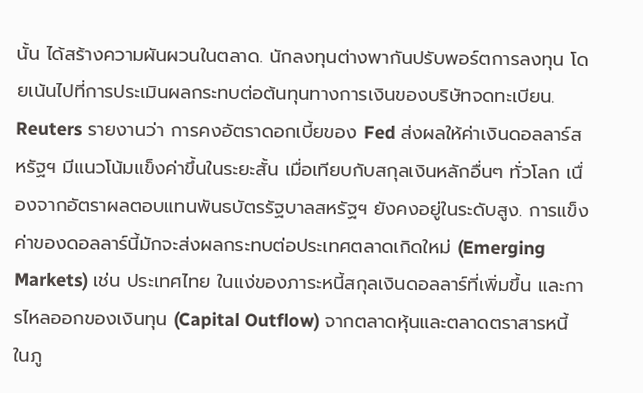นั้น ได้สร้างความผันผวนในตลาด. นักลงทุนต่างพากันปรับพอร์ตการลงทุน โดยเน้นไปที่การประเมินผลกระทบต่อต้นทุนทางการเงินของบริษัทจดทะเบียน.
Reuters รายงานว่า การคงอัตราดอกเบี้ยของ Fed ส่งผลให้ค่าเงินดอลลาร์สหรัฐฯ มีแนวโน้มแข็งค่าขึ้นในระยะสั้น เมื่อเทียบกับสกุลเงินหลักอื่นๆ ทั่วโลก เนื่องจากอัตราผลตอบแทนพันธบัตรรัฐบาลสหรัฐฯ ยังคงอยู่ในระดับสูง. การแข็งค่าของดอลลาร์นี้มักจะส่งผลกระทบต่อประเทศตลาดเกิดใหม่ (Emerging Markets) เช่น ประเทศไทย ในแง่ของภาระหนี้สกุลเงินดอลลาร์ที่เพิ่มขึ้น และการไหลออกของเงินทุน (Capital Outflow) จากตลาดหุ้นและตลาดตราสารหนี้ในภู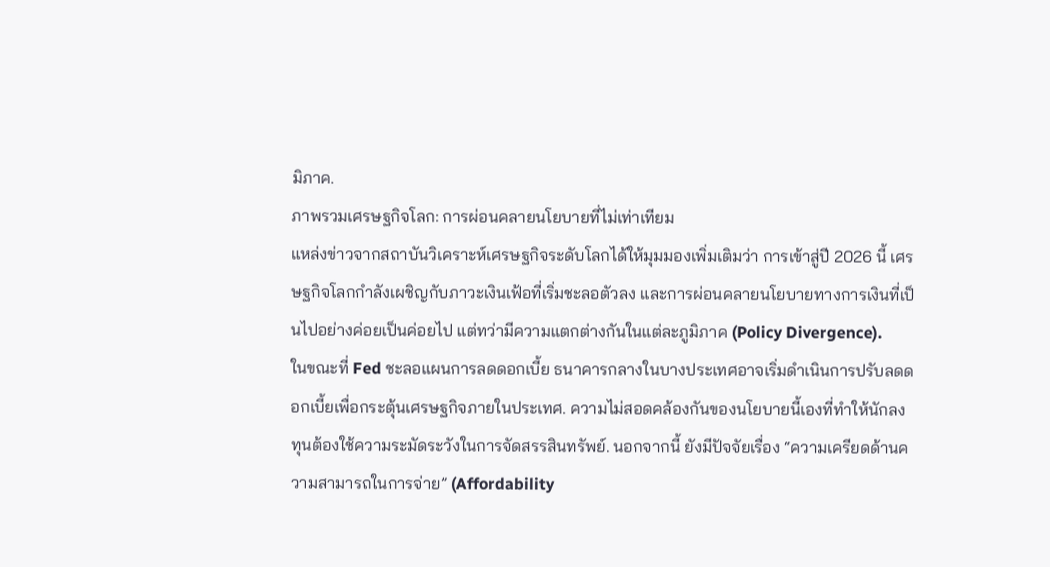มิภาค.
ภาพรวมเศรษฐกิจโลก: การผ่อนคลายนโยบายที่ไม่เท่าเทียม
แหล่งข่าวจากสถาบันวิเคราะห์เศรษฐกิจระดับโลกได้ให้มุมมองเพิ่มเติมว่า การเข้าสู่ปี 2026 นี้ เศรษฐกิจโลกกำลังเผชิญกับภาวะเงินเฟ้อที่เริ่มชะลอตัวลง และการผ่อนคลายนโยบายทางการเงินที่เป็นไปอย่างค่อยเป็นค่อยไป แต่ทว่ามีความแตกต่างกันในแต่ละภูมิภาค (Policy Divergence).
ในขณะที่ Fed ชะลอแผนการลดดอกเบี้ย ธนาคารกลางในบางประเทศอาจเริ่มดำเนินการปรับลดดอกเบี้ยเพื่อกระตุ้นเศรษฐกิจภายในประเทศ. ความไม่สอดคล้องกันของนโยบายนี้เองที่ทำให้นักลงทุนต้องใช้ความระมัดระวังในการจัดสรรสินทรัพย์. นอกจากนี้ ยังมีปัจจัยเรื่อง “ความเครียดด้านความสามารถในการจ่าย” (Affordability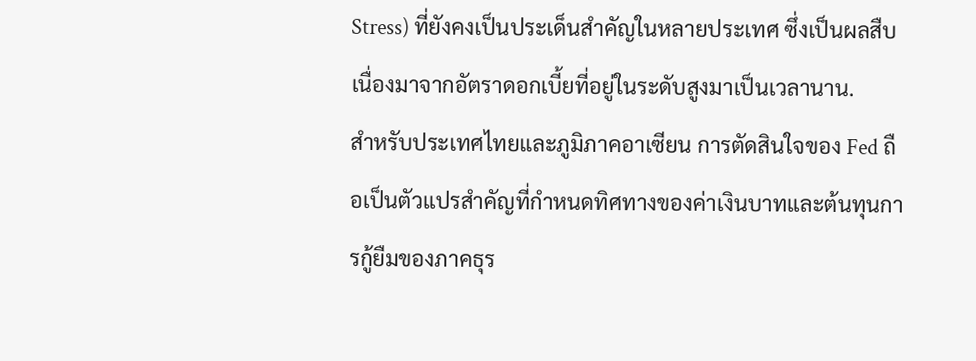Stress) ที่ยังคงเป็นประเด็นสำคัญในหลายประเทศ ซึ่งเป็นผลสืบเนื่องมาจากอัตราดอกเบี้ยที่อยู่ในระดับสูงมาเป็นเวลานาน.
สำหรับประเทศไทยและภูมิภาคอาเซียน การตัดสินใจของ Fed ถือเป็นตัวแปรสำคัญที่กำหนดทิศทางของค่าเงินบาทและต้นทุนการกู้ยืมของภาคธุร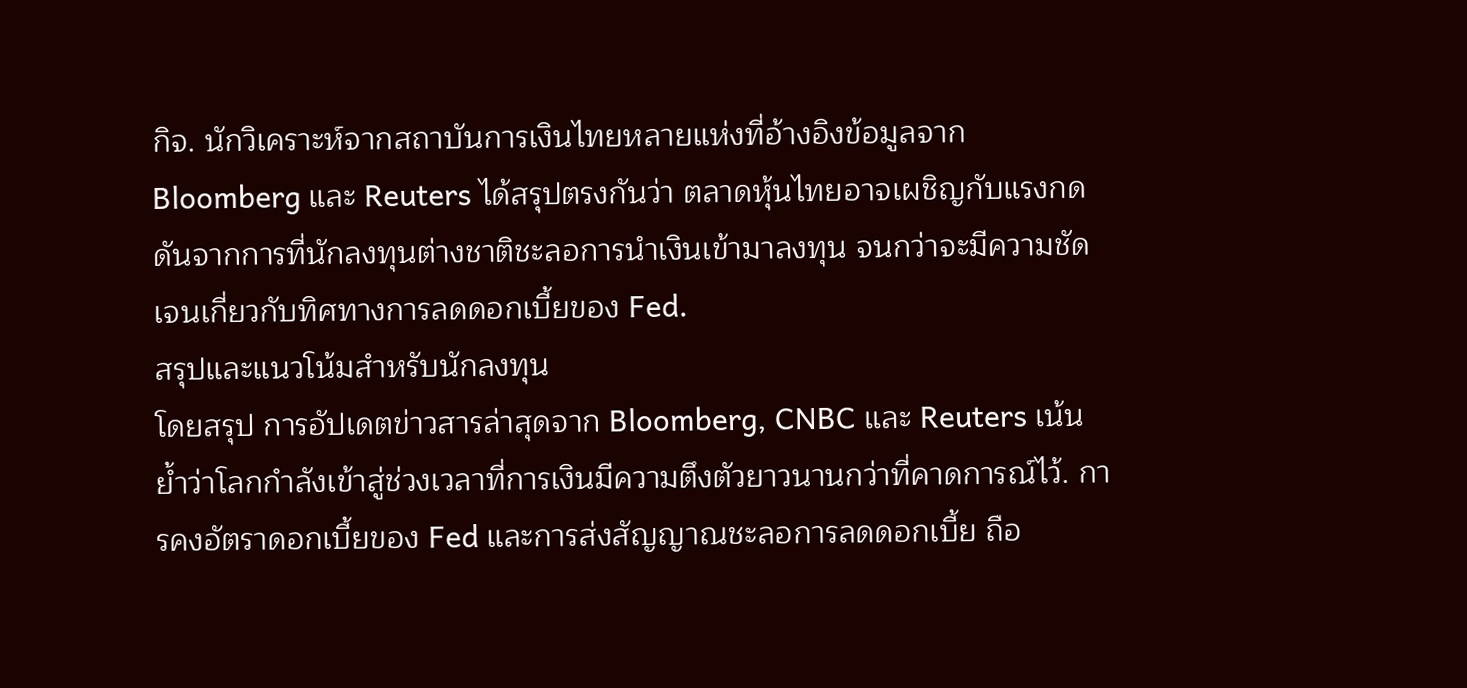กิจ. นักวิเคราะห์จากสถาบันการเงินไทยหลายแห่งที่อ้างอิงข้อมูลจาก Bloomberg และ Reuters ได้สรุปตรงกันว่า ตลาดหุ้นไทยอาจเผชิญกับแรงกดดันจากการที่นักลงทุนต่างชาติชะลอการนำเงินเข้ามาลงทุน จนกว่าจะมีความชัดเจนเกี่ยวกับทิศทางการลดดอกเบี้ยของ Fed.
สรุปและแนวโน้มสำหรับนักลงทุน
โดยสรุป การอัปเดตข่าวสารล่าสุดจาก Bloomberg, CNBC และ Reuters เน้นย้ำว่าโลกกำลังเข้าสู่ช่วงเวลาที่การเงินมีความตึงตัวยาวนานกว่าที่คาดการณ์ไว้. การคงอัตราดอกเบี้ยของ Fed และการส่งสัญญาณชะลอการลดดอกเบี้ย ถือ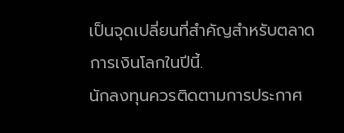เป็นจุดเปลี่ยนที่สำคัญสำหรับตลาดการเงินโลกในปีนี้.
นักลงทุนควรติดตามการประกาศ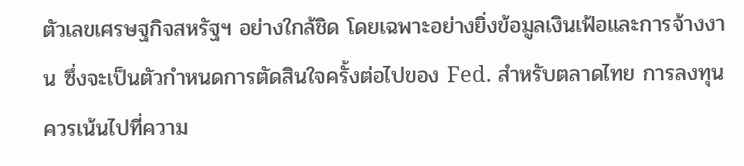ตัวเลขเศรษฐกิจสหรัฐฯ อย่างใกล้ชิด โดยเฉพาะอย่างยิ่งข้อมูลเงินเฟ้อและการจ้างงาน ซึ่งจะเป็นตัวกำหนดการตัดสินใจครั้งต่อไปของ Fed. สำหรับตลาดไทย การลงทุนควรเน้นไปที่ความ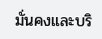มั่นคงและบริ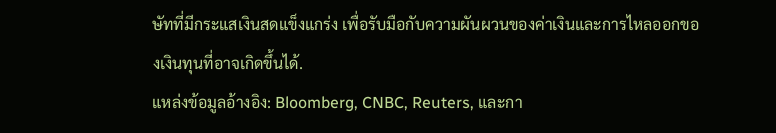ษัทที่มีกระแสเงินสดแข็งแกร่ง เพื่อรับมือกับความผันผวนของค่าเงินและการไหลออกของเงินทุนที่อาจเกิดขึ้นได้.
แหล่งข้อมูลอ้างอิง: Bloomberg, CNBC, Reuters, และกา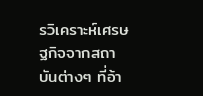รวิเคราะห์เศรษฐกิจจากสถาบันต่างๆ ที่อ้า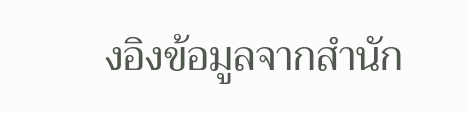งอิงข้อมูลจากสำนัก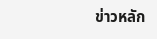ข่าวหลัก